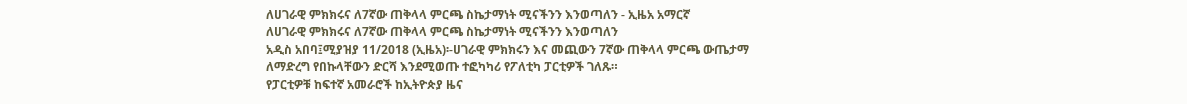ለሀገራዊ ምክክሩና ለ7ኛው ጠቅላላ ምርጫ ስኬታማነት ሚናችንን እንወጣለን - ኢዜአ አማርኛ
ለሀገራዊ ምክክሩና ለ7ኛው ጠቅላላ ምርጫ ስኬታማነት ሚናችንን እንወጣለን
አዲስ አበባ፤ሚያዝያ 11/2018 (ኢዜአ)፡-ሀገራዊ ምክክሩን እና መጪውን 7ኛው ጠቅላላ ምርጫ ውጤታማ ለማድረግ የበኩላቸውን ድርሻ እንደሚወጡ ተፎካካሪ የፖለቲካ ፓርቲዎች ገለጹ።
የፓርቲዎቹ ከፍተኛ አመራሮች ከኢትዮጵያ ዜና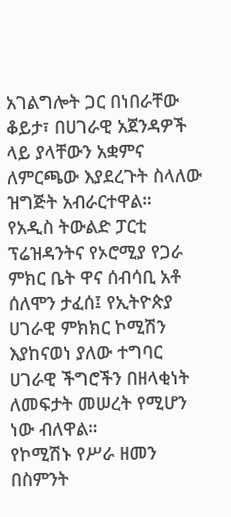አገልግሎት ጋር በነበራቸው ቆይታ፣ በሀገራዊ አጀንዳዎች ላይ ያላቸውን አቋምና ለምርጫው እያደረጉት ስላለው ዝግጅት አብራርተዋል።
የአዲስ ትውልድ ፓርቲ ፕሬዝዳንትና የኦሮሚያ የጋራ ምክር ቤት ዋና ሰብሳቢ አቶ ሰለሞን ታፈሰ፤ የኢትዮጵያ ሀገራዊ ምክክር ኮሚሽን እያከናወነ ያለው ተግባር ሀገራዊ ችግሮችን በዘላቂነት ለመፍታት መሠረት የሚሆን ነው ብለዋል።
የኮሚሽኑ የሥራ ዘመን በስምንት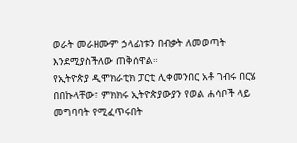ወራት መራዘሙም ኃላፊነቱን በብቃት ለመወጣት እንደሚያስችለው ጠቅሰዋል።
የኢትዮጵያ ዲሞክራቲክ ፓርቲ ሊቀመንበር አቶ ገብሩ በርሄ በበኩላቸው፣ ምክክሩ ኢትዮጵያውያን የወል ሐሳቦች ላይ መግባባት የሚፈጥሩበት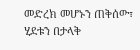መድረክ መሆኑን ጠቅሰው፣ ሂደቱን በታላቅ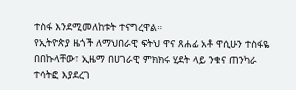ተስፋ እንደሚመለከቱት ተናግረዋል።
የኢትዮጵያ ዜጎች ለማህበራዊ ፍትህ ዋና ጸሐፊ አቶ ዋሲሁን ተስፋዬ በበኩላቸው፣ ኢዜማ በሀገራዊ ምክክሩ ሂደት ላይ ንቁና ጠንካራ ተሳትፎ እያደረገ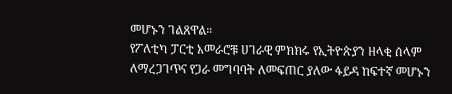መሆኑን ገልጸዋል።
የፖለቲካ ፓርቲ አመራሮቹ ሀገራዊ ምክክሩ የኢትዮጵያን ዘላቂ ሰላም ለማረጋገጥና የጋራ መግባባት ለመፍጠር ያለው ፋይዳ ከፍተኛ መሆኑን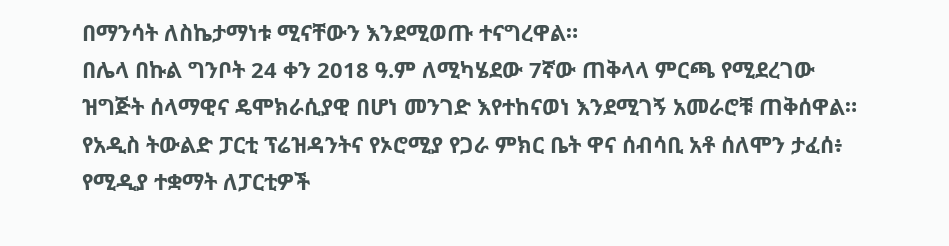በማንሳት ለስኬታማነቱ ሚናቸውን እንደሚወጡ ተናግረዋል።
በሌላ በኩል ግንቦት 24 ቀን 2018 ዓ.ም ለሚካሄደው 7ኛው ጠቅላላ ምርጫ የሚደረገው ዝግጅት ሰላማዊና ዴሞክራሲያዊ በሆነ መንገድ እየተከናወነ እንደሚገኝ አመራሮቹ ጠቅሰዋል።
የአዲስ ትውልድ ፓርቲ ፕሬዝዳንትና የኦሮሚያ የጋራ ምክር ቤት ዋና ሰብሳቢ አቶ ሰለሞን ታፈሰ፥ የሚዲያ ተቋማት ለፓርቲዎች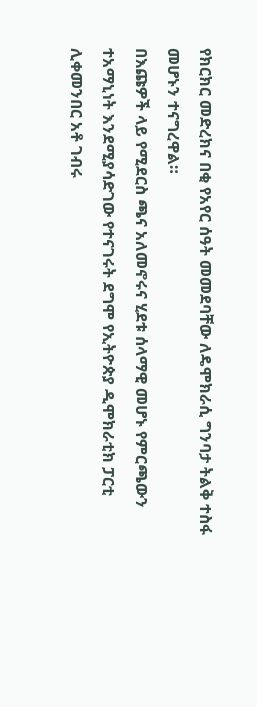የክርክር መድረክና በቂ የአየር ሰዓት መመደባቸው ለዴሞክራሲ ግንባታ ትልቅ ተስፋ መሆኑን ተናግረዋል።
በእጩዎች ላይ የሚደርስ ጫና አለመኖሩና ሂደቱ ሰላማዊ መሆኑ የምርጫውን ተአማኒነት እንደሚያሳድገው የተናገሩት ደግሞ የኢትዮጵያ ዲሞክራቲክ ፓርቲ ሊቀመንበር አቶ ገብሩ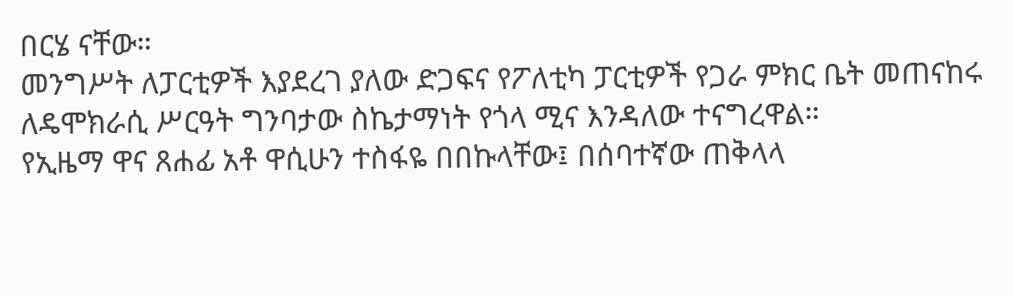በርሄ ናቸው።
መንግሥት ለፓርቲዎች እያደረገ ያለው ድጋፍና የፖለቲካ ፓርቲዎች የጋራ ምክር ቤት መጠናከሩ ለዴሞክራሲ ሥርዓት ግንባታው ስኬታማነት የጎላ ሚና እንዳለው ተናግረዋል።
የኢዜማ ዋና ጸሐፊ አቶ ዋሲሁን ተስፋዬ በበኩላቸው፤ በሰባተኛው ጠቅላላ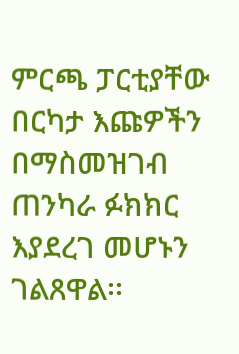ምርጫ ፓርቲያቸው በርካታ እጩዎችን በማስመዝገብ ጠንካራ ፉክክር እያደረገ መሆኑን ገልጸዋል፡፡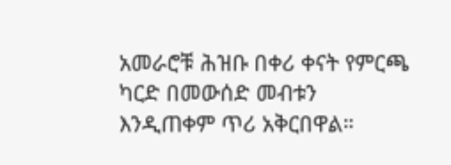አመራሮቹ ሕዝቡ በቀሪ ቀናት የምርጫ ካርድ በመውሰድ መብቱን እንዲጠቀም ጥሪ አቅርበዋል።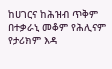ከሀገርና ከሕዝብ ጥቅም በተቃራኒ መቆም የሕሊናም የታሪክም እዳ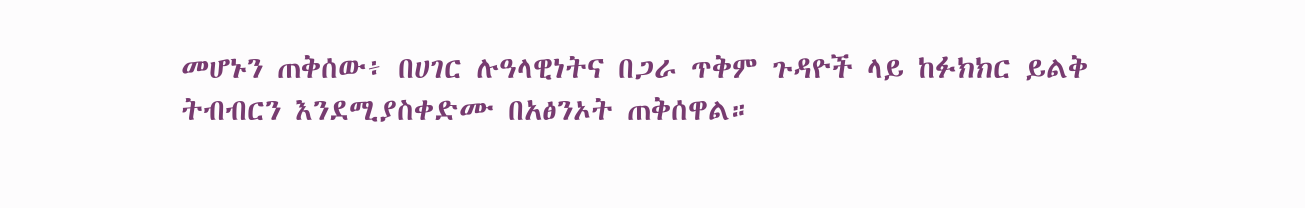መሆኑን ጠቅሰው፥ በሀገር ሉዓላዊነትና በጋራ ጥቅም ጉዳዮች ላይ ከፉክክር ይልቅ ትብብርን እንደሚያስቀድሙ በአፅንኦት ጠቅሰዋል።